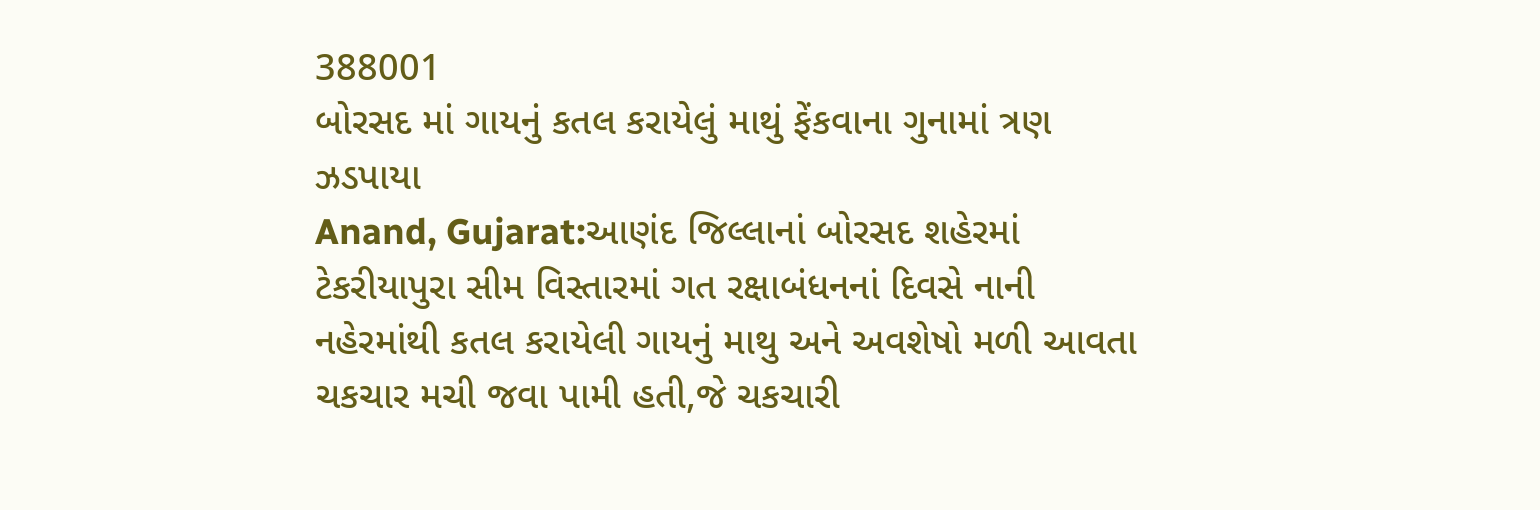388001
બોરસદ માં ગાયનું કતલ કરાયેલું માથું ફેંકવાના ગુનામાં ત્રણ ઝડપાયા
Anand, Gujarat:આણંદ જિલ્લાનાં બોરસદ શહેરમાં ટેકરીયાપુરા સીમ વિસ્તારમાં ગત રક્ષાબંધનનાં દિવસે નાની નહેરમાંથી કતલ કરાયેલી ગાયનું માથુ અને અવશેષો મળી આવતા ચકચાર મચી જવા પામી હતી,જે ચકચારી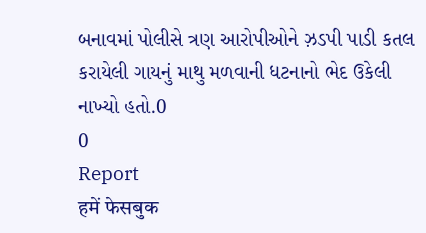બનાવમાં પોલીસે ત્રણ આરોપીઓને ઝ઼ડપી પાડી કતલ કરાયેલી ગાયનું માથુ મળવાની ધટનાનો ભેદ ઉકેલી નાખ્યો હતો.0
0
Report
हमें फेसबुक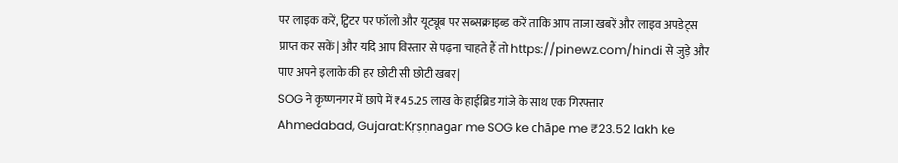पर लाइक करें, ट्विटर पर फॉलो और यूट्यूब पर सब्सक्राइब्ड करें ताकि आप ताजा खबरें और लाइव अपडेट्स प्राप्त कर सकें| और यदि आप विस्तार से पढ़ना चाहते हैं तो https://pinewz.com/hindi से जुड़े और पाए अपने इलाके की हर छोटी सी छोटी खबर|
SOG ने कृष्णनगर में छापे में ₹45.25 लाख के हाईब्रिड गांजे के साथ एक गिरफ्तार
Ahmedabad, Gujarat:Kṛṣṇnagar me SOG ke chāpe me ₹23.52 lakh ke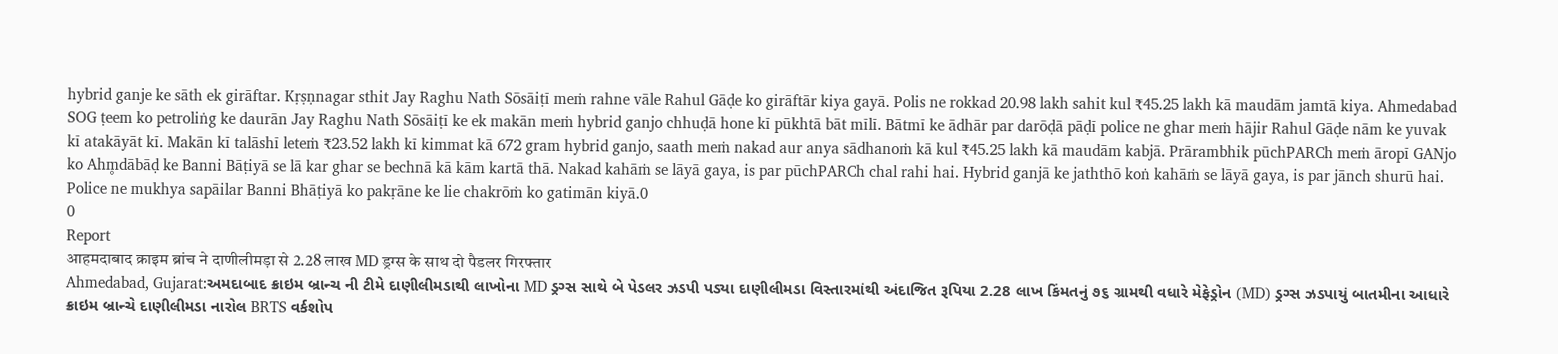hybrid ganje ke sāth ek girāftar. Kṛṣṇnagar sthit Jay Raghu Nath Sōsāiṭī meṁ rahne vāle Rahul Gāḍe ko girāftār kiya gayā. Polis ne rokkad 20.98 lakh sahit kul ₹45.25 lakh kā maudām jamtā kiya. Ahmedabad SOG ṭeem ko petroliṅg ke daurān Jay Raghu Nath Sōsāiṭī ke ek makān meṁ hybrid ganjo chhuḍā hone kī pūkhtā bāt mīlī. Bātmī ke ādhār par darōḍā pāḍī police ne ghar meṁ hājir Rahul Gāḍe nām ke yuvak kī atakāyāt kī. Makān kī talāshī leteṁ ₹23.52 lakh kī kimmat kā 672 gram hybrid ganjo, saath meṁ nakad aur anya sādhanoṁ kā kul ₹45.25 lakh kā maudām kabjā. Prārambhik pūchPARCh meṁ āropī GANjo ko Ahm̥dābāḍ ke Banni Bāṭiyā se lā kar ghar se bechnā kā kām kartā thā. Nakad kahāṁ se lāyā gaya, is par pūchPARCh chal rahi hai. Hybrid ganjā ke jaththō koṅ kahāṁ se lāyā gaya, is par jānch shurū hai. Police ne mukhya sapāilar Banni Bhāṭiyā ko pakṛāne ke lie chakrōṁ ko gatimān kiyā.0
0
Report
आहमदाबाद क्राइम ब्रांच ने दाणीलीमड़ा से 2.28 लाख MD ड्रग्स के साथ दो पैडलर गिरफ्तार
Ahmedabad, Gujarat:અમદાબાદ ક્રાઇમ બ્રાન્ચ ની ટીમે દાણીલીમડાથી લાખોના MD ડ્રગ્સ સાથે બે પેડલર ઝડપી પડ્યા દાણીલીમડા વિસ્તારમાંથી અંદાજિત રૂપિયા 2.28 લાખ કિંમતનું ૭૬ ગ્રામથી વધારે મેફેડ્રોન (MD) ડ્રગ્સ ઝડપાયું બાતમીના આધારે ક્રાઇમ બ્રાન્ચે દાણીલીમડા નારોલ BRTS વર્કશોપ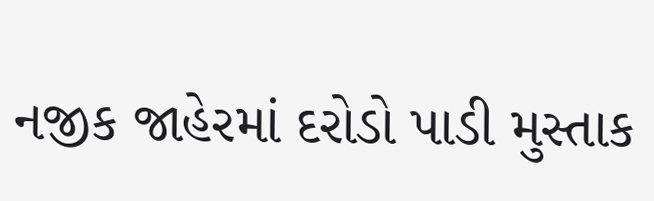નજીક જાહેરમાં દરોડો પાડી મુસ્તાક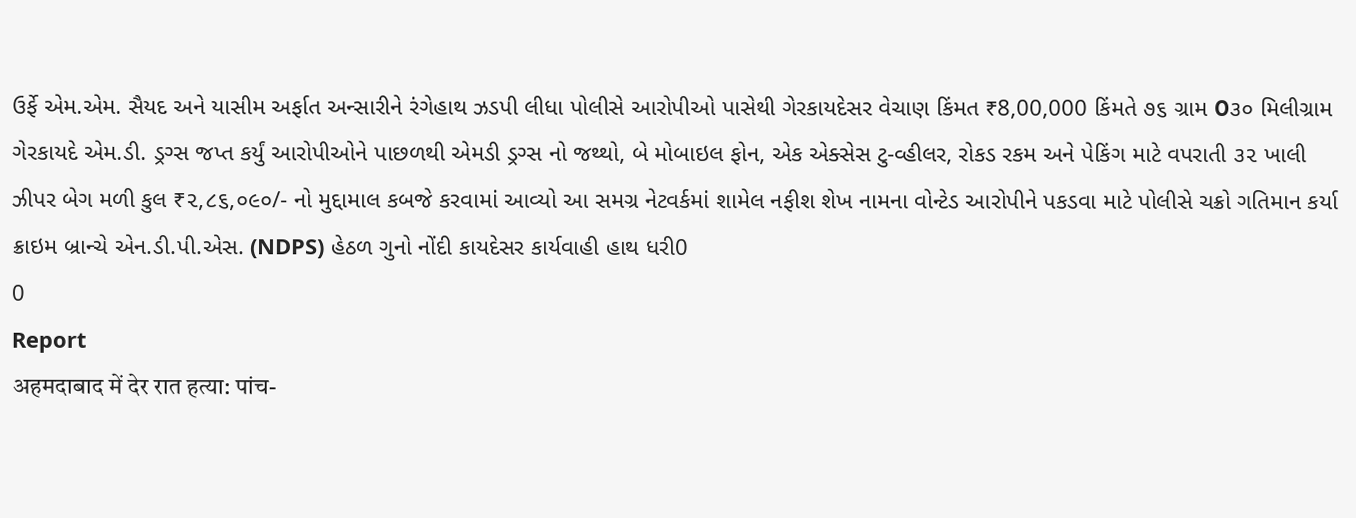ઉર્ફે એમ.એમ. સૈયદ અને યાસીમ અર્ફાત અન્સારીને રંગેહાથ ઝડપી લીધા પોલીસે આરોપીઓ પાસેથી ગેરકાયદેસર વેચાણ કિંમત ₹8,00,000 કિંમતે ૭૬ ગ્રામ ೦૩૦ મિલીગ્રામ ગેરકાયદે એમ.ડી. ડ્રગ્સ જપ્ત કર્યું આરોપીઓને પાછળથી એમડી ડ્રગ્સ નો જથ્થો, બે મોબાઇલ ફોન, એક એક્સેસ ટુ-વ્હીલર, રોકડ રકમ અને પેકિંગ માટે વપરાતી ૩૨ ખાલી ઝીપર બેગ મળી કુલ ₹૨,૮૬,૦૯૦/- નો મુદ્દામાલ કબજે કરવામાં આવ્યો આ સમગ્ર નેટવર્કમાં શામેલ નફીશ શેખ નામના વોન્ટેડ આરોપીને પકડવા માટે પોલીસે ચક્રો ગતિમાન કર્યા ક્રાઇમ બ્રાન્ચે એન.ડી.પી.એસ. (NDPS) હેઠળ ગુનો નોંદી કાયદેસર કાર્યવાહી હાથ ધરી0
0
Report
अहमदाबाद में देर रात हत्या: पांच-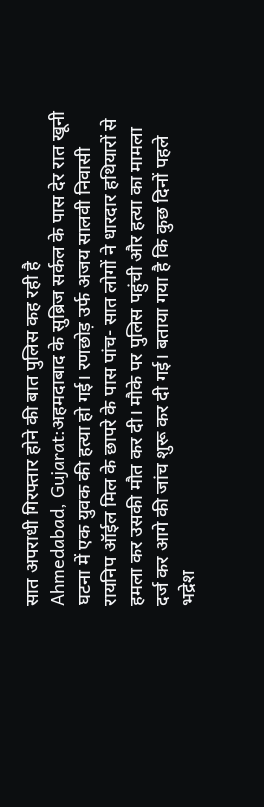सात अपराधी गिरफ्तार होने की बात पुलिस कह रही है
Ahmedabad, Gujarat:अहमदाबाद के सुब्रिज सर्कल के पास देर रात खूनी घटना में एक युवक की हत्या हो गई। रणछोड़ उर्फ अजय सालवी निवासी रायनिप ऑईल मिल के छापरे के पास पांच- सात लोगों ने धारदार हथियारों से हमला कर उसकी मौत कर दी। मौके पर पुलिस पहुंची और हत्या का मामला दर्ज कर आगे की जांच शुरू कर दी गई। बताया गया है कि कुछ दिनों पहले भद्रेश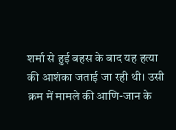शर्मा से हुई बहस के बाद यह हत्या की आशंका जताई जा रही थी। उसी क्रम में मामले की आणि-जान के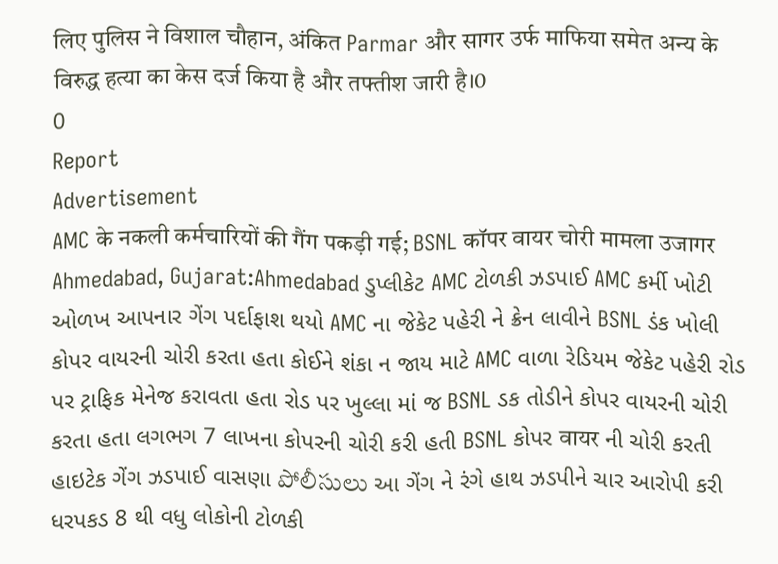लिए पुलिस ने विशाल चौहान, अंकित Parmar और सागर उर्फ माफिया समेत अन्य के विरुद्ध हत्या का केस दर्ज किया है और तफ्तीश जारी है।0
0
Report
Advertisement
AMC के नकली कर्मचारियों की गैंग पकड़ी गई; BSNL कॉपर वायर चोरी मामला उजागर
Ahmedabad, Gujarat:Ahmedabad ડુપ્લીકેટ AMC ટોળકી ઝડપાઈ AMC કર્મી ખોટી ઓળખ આપનાર ગેંગ પર્દાફાશ થયો AMC ના જેકેટ પહેરી ને ક્રેન લાવીને BSNL ડંક ખોલી કોપર વાયરની ચોરી કરતા હતા કોઈને શંકા ન જાય માટે AMC વાળા રેડિયમ જેકેટ પહેરી રોડ પર ટ્રાફિક મેનેજ કરાવતા હતા રોડ પર ખુલ્લા માં જ BSNL ડક તોડીને કોપર વાયરની ચોરી કરતા હતા લગભગ 7 લાખના કોપરની ચોરી કરી હતી BSNL કોપર वायर ની ચોરી કરતી હાઇટેક ગેંગ ઝડપાઈ વાસણા పోలీసులు આ ગેંગ ને રંગે હાથ ઝડપીને ચાર આરોપી કરી ધરપકડ 8 થી વધુ લોકોની ટોળકી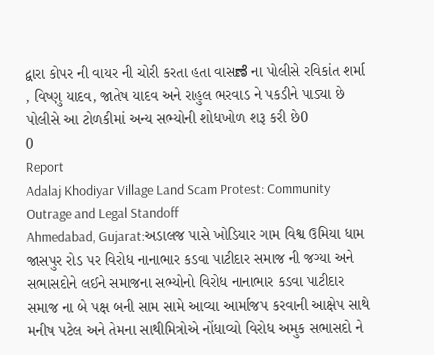દ્વારા કોપર ની વાયર ની ચોરી કરતા હતા વાસಣೆ ના પોલીસે રવિકાંત શર્મા , વિષ્ણુ યાદવ, જાતેષ યાદવ અને રાહુલ ભરવાડ ને પકડીને પાડ્યા છે પોલીસે આ ટોળકીમાં અન્ય સભ્યોની શોધખોળ શરૂ કરી છે0
0
Report
Adalaj Khodiyar Village Land Scam Protest: Community Outrage and Legal Standoff
Ahmedabad, Gujarat:અડાલજ પાસે ખોડિયાર ગામ વિશ્વ ઉમિયા ધામ જાસપુર રોડ પર વિરોધ નાનાભાર કડવા પાટીદાર સમાજ ની જગ્યા અને સભાસદોને લઈને સમાજના સભ્યોનો વિરોધ નાનાભાર કડવા પાટીદાર સમાજ ના બે પક્ષ બની સામ સામે આવ્યા આર્માજપ કરવાની આક્ષેપ સાથે મનીષ પટેલ અને તેમના સાથીમિત્રોએ નોંધાવ્યો વિરોધ અમુક સભાસદો ને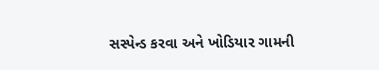સસ્પેન્ડ કરવા અને ખોડિયાર ગામની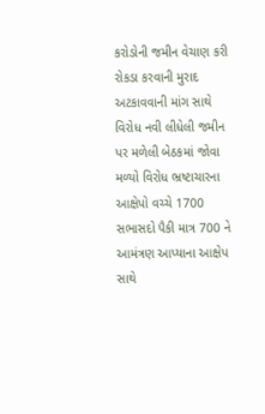કરોડોની જમીન વેચાણ કરી રોકડા કરવાની મુરાદ અટકાવવાની માંગ સાથે વિરોધ નવી લીધેલી જમીન પર મળેલી બેઠકમાં જોવા મળ્યો વિરોધ ભ્રષ્ટાચારના આક્ષેપો વચ્ચે 1700 સભાસદો પૈકી માત્ર 700 ને આમંત્રણ આપ્યાના આક્ષેપ સાથે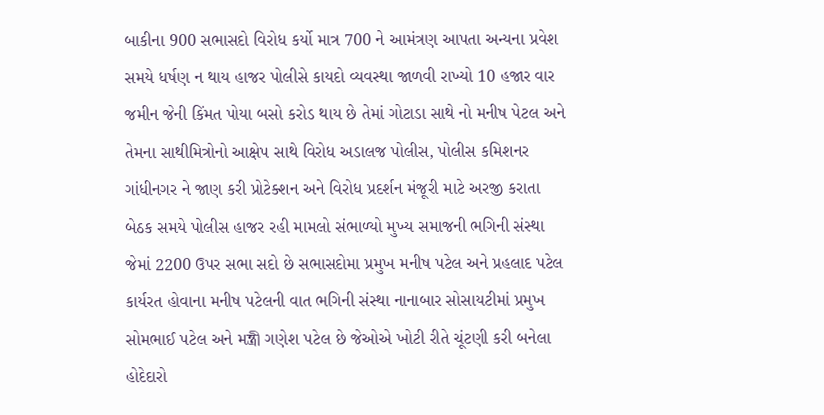બાકીના 900 સભાસદો વિરોધ કર્યો માત્ર 700 ને આમંત્રણ આપતા અન્યના પ્રવેશ સમયે ધર્ષણ ન થાય હાજર પોલીસે કાયદો વ્યવસ્થા જાળવી રાખ્યો 10 હજાર વાર જમીન જેની કિંમત પોયા બસો કરોડ થાય છે તેમાં ગોટાડા સાથે નો મનીષ પેટલ અને તેમના સાથીમિત્રોનો આક્ષેપ સાથે વિરોધ અડાલજ પોલીસ, પોલીસ કમિશનર ગાંધીનગર ને જાણ કરી પ્રોટેક્શન અને વિરોધ પ્રદર્શન મંજૂરી માટે અરજી કરાતા બેઠક સમયે પોલીસ હાજર રહી મામલો સંભાળ્યો મુખ્ય સમાજની ભગિની સંસ્થા જેમાં 2200 ઉપર સભા સદો છે સભાસદોમા પ્રમુખ મનીષ પટેલ અને પ્રહલાદ પટેલ કાર્યરત હોવાના મનીષ પટેલની વાત ભગિની સંસ્થા નાનાબાર સોસાયટીમાં પ્રમુખ સોમભાઈ પટેલ અને મন্ত্রী ગણેશ પટેલ છે જેઓએ ખોટી રીતે ચૂંટણી કરી બનેલા હોદેદારો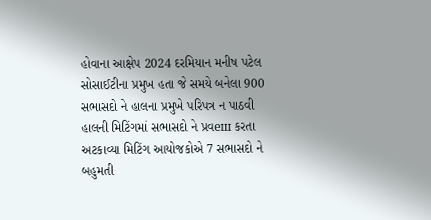હોવાના આક્ષેપ 2024 દરમિયાન મનીષ પટેલ સોસાઈટીના પ્રમુખ હતા જે સમયે બનેલા 900 સભાસદો ને હાલના પ્રમુખે પરિપત્ર ન પાઠવી હાલની મિટિંગમાં સભાસદો ને પ્રવеш કરતા અટકાવ્યા મિટિંગ આયોજકોએ 7 સભાસદો ને બહુમતી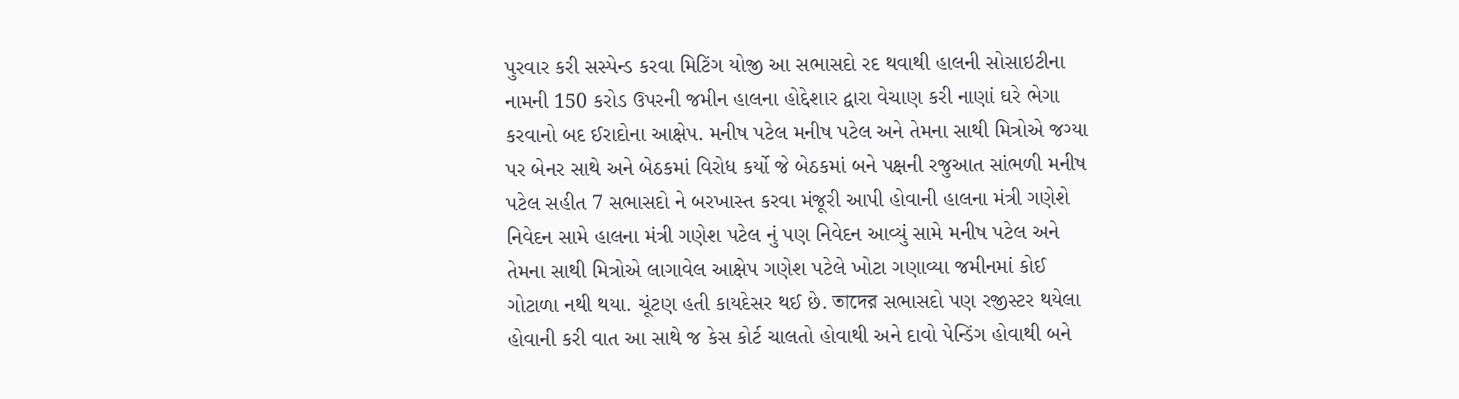પુરવાર કરી સસ્પેન્ડ કરવા મિટિંગ યોજી આ સભાસદો રદ થવાથી હાલની સોસાઇટીના નામની 150 કરોડ ઉપરની જમીન હાલના હોદ્દેશાર દ્વારા વેચાણ કરી નાણાં ઘરે ભેગા કરવાનો બદ ઈરાદોના આક્ષેપ. મનીષ પટેલ મનીષ પટેલ અને તેમના સાથી મિત્રોએ જગ્યા પર બેનર સાથે અને બેઠકમાં વિરોધ કર્યો જે બેઠકમાં બને પક્ષની રજુઆત સાંભળી મનીષ પટેલ સહીત 7 સભાસદો ને બરખાસ્ત કરવા મંજૂરી આપી હોવાની હાલના મંત્રી ગણેશે નિવેદન સામે હાલના મંત્રી ગણેશ પટેલ નું પણ નિવેદન આવ્યું સામે મનીષ પટેલ અને તેમના સાથી મિત્રોએ લાગાવેલ આક્ષેપ ગણેશ પટેલે ખોટા ગણાવ્યા જમીનમાં કોઈ ગોટાળા નથી થયા. ચૂંટણ હતી કાયદેસર થઈ છે. তাদের સભાસદો પણ રજીસ્ટર થયેલા હોવાની કરી વાત આ સાથે જ કેસ કોર્ટ ચાલતો હોવાથી અને દાવો પેન્ડિંગ હોવાથી બને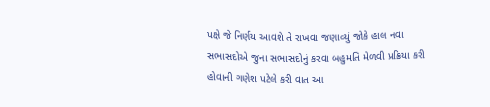પક્ષે જે નિર્ણય આવશે તે રાખવા જણાવ્યું જોકે હાલ નવા સભાસદોએ જુના સભાસદોનું કરવા બહુમતિ મેળવી પ્રક્રિયા કરી હોવાની ગણેશ પટેલે કરી વાત આ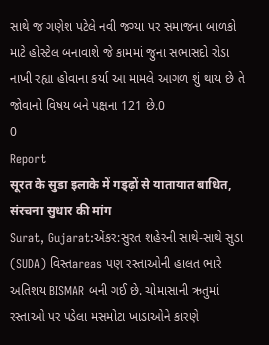સાથે જ ગણેશ પટેલે નવી જગ્યા પર સમાજના બાળકો માટે હોસ્ટેલ બનાવાશે જે કામમાં જુના સભાસદો રોડા નાખી રહ્યા હોવાના કર્યા આ મામલે આગળ શું થાય છે તે જોવાનો વિષય બને પક્ષના 121 છે.0
0
Report
सूरत के सुडा इलाके में गड्ढ़ों से यातायात बाधित, संरचना सुधार की मांग
Surat, Gujarat:એંકર:સુરત શહેરની સાથે-સાથે સુડા (SUDA) વિસ્તareas પણ રસ્તાઓની હાલત ભારે અતિશય BISMAR બની ગઈ છે. ચોમાસાની ઋતુમાં રસ્તાઓ પર પડેલા મસમોટા ખાડાઓને કારણે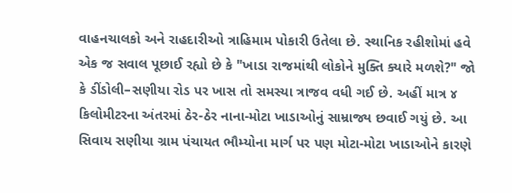વાહનચાલકો અને રાહદારીઓ ત્રાહિમામ પોકારી ઉતેલા છે. સ્થાનિક રહીશોમાં હવે એક જ સવાલ પૂછાઈ રહ્યો છે કે "ખાડા રાજમાંથી લોકોને મુક્તિ ક્યારે મળશે?" જો કે ડીંડોલી–સણીયા રોડ પર ખાસ તો સમસ્યા ત્રાજવ વધી ગઈ છે. અહીં માત્ર ૪ કિલોમીટરના અંતરમાં ઠેર-ઠેર નાના-મોટા ખાડાઓનું સામ્રાજ્ય છવાઈ ગયું છે. આ સિવાય સણીયા ગ્રામ પંચાયત ભૌમ્યોના માર્ગ પર પણ મોટા-મોટા ખાડાઓને કારણે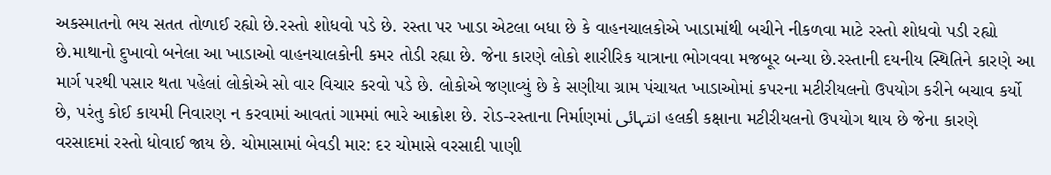અકસ્માતનો ભય સતત તોળાઈ રહ્યો છે.રસ્તો શોધવો પડે છે. રસ્તા પર ખાડા એટલા બધા છે કે વાહનચાલકોએ ખાડામાંથી બચીને નીકળવા માટે રસ્તો શોધવો પડી રહ્યો છે.માથાનો દુખાવો બનેલા આ ખાડાઓ વાહનચાલકોની કમર તોડી રહ્યા છે. જેના કારણે લોકો શારીરિક યાત્રાના ભોગવવા મજબૂર બન્યા છે.રસ્તાની દયનીય સ્થિતિને કારણે આ માર્ગ પરથી પસાર થતા પહેલાં લોકોએ સો વાર વિચાર કરવો પડે છે. લોકોએ જણાવ્યું છે કે સણીયા ગ્રામ પંચાયત ખાડાઓમાં કપરના મટીરીયલનો ઉપયોગ કરીને બચાવ કર્યો છે, પરંતુ કોઈ કાયમી નિવારણ ન કરવામાં આવતાં ગામમાં ભારે આક્રોશ છે. રોડ-રસ્તાના નિર્માણમાં انتہائی હલકી કક્ષાના મટીરીયલનો ઉપયોગ થાય છે જેના કારણે વરસાદમાં રસ્તો ધોવાઈ જાય છે. ચોમાસામાં બેવડી માર: દર ચોમાસે વરસાદી પાણી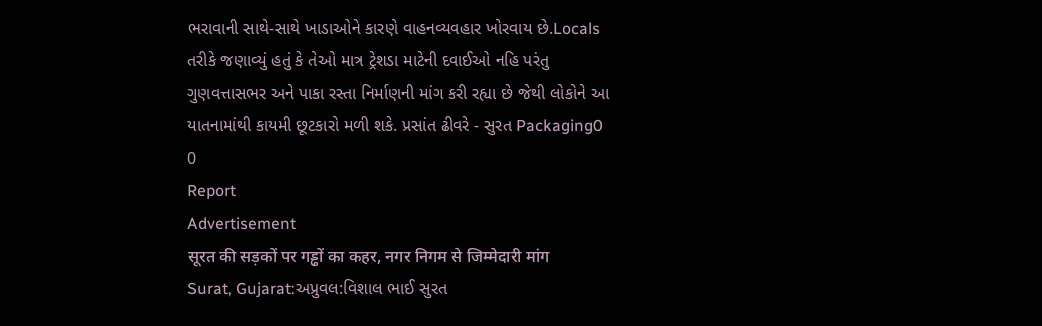ભરાવાની સાથે-સાથે ખાડાઓને કારણે વાહનવ્યવહાર ખોરવાય છે.Locals તરીકે જણાવ્યું હતું કે તેઓ માત્ર ટ્રેશડા માટેની દવાઈઓ નહિ પરંતુ ગુણવત્તાસભર અને પાકા રસ્તા નિર્માણની માંગ કરી રહ્યા છે જેથી લોકોને આ યાતનામાંથી કાયમી છૂટકારો મળી શકે. પ્રસાંત ઢીવરે - સુરત Packaging0
0
Report
Advertisement
सूरत की सड़कों पर गड्ढों का कहर, नगर निगम से जिम्मेदारी मांग
Surat, Gujarat:અપ્રુવલ:વિશાલ ભાઈ સુરત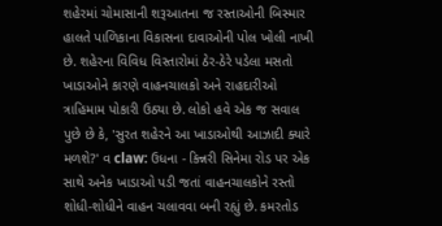શહેરમાં ચોમાસાની શરૂઆતના જ રસ્તાઓની બિસ્માર હાલતે પાળિકાના વિકાસના દાવાઓની પોલ ખોલી નાખી છે. શહેરના વિવિધ વિસ્તારોમાં ઠેર-ઠેરે પડેલા મસતો ખાડાઓને કારણે વાહનચાલકો અને રાહદારીઓ ત્રાહિમામ પોકારી ઉઠ્યા છે. લોકો હવે એક જ સવાલ પુછે છે કે, 'સુરત શહેરને આ ખાડાઓથી આઝાદી ક્યારે મળશે?' વ claw: ઉધના - કિન્નરી સિનેમા રોડ પર એક સાથે અનેક ખાડાઓ પડી જતાં વાહનચાલકોને રસ્તો શોધી-શોધીને વાહન ચલાવવા બની રહ્યું છે. કમરતોડ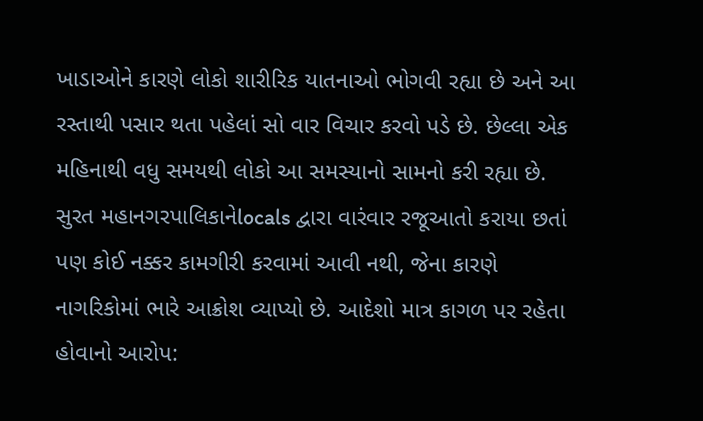ખાડાઓને કારણે લોકો શારીરિક યાતનાઓ ભોગવી રહ્યા છે અને આ રસ્તાથી પસાર થતા પહેલાં સો વાર વિચાર કરવો પડે છે. છેલ્લા એક મહિનાથી વધુ સમયથી લોકો આ સમસ્યાનો સામનો કરી રહ્યા છે. સુરત મહાનગરપાલિકાનેlocals દ્વારા વારંવાર રજૂઆતો કરાયા છતાં પણ કોઈ નક્કર કામગીરી કરવામાં આવી નથી, જેના કારણે નાગરિકોમાં ભારે આક્રોશ વ્યાપ્યો છે. આદેશો માત્ર કાગળ પર રહેતા હોવાનો આરોપ: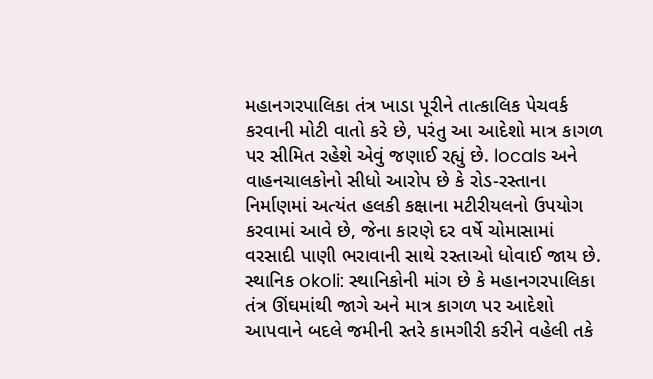મહાનગરપાલિકા તંત્ર ખાડા પૂરીને તાત્કાલિક પેચવર્ક કરવાની મોટી વાતો કરે છે, પરંતુ આ આદેશો માત્ર કાગળ પર સીમિત રહેશે એવું જણાઈ રહ્યું છે. locals અને વાહનચાલકોનો સીધો આરોપ છે કે રોડ-રસ્તાના નિર્માણમાં અત્યંત હલકી કક્ષાના મટીરીયલનો ઉપયોગ કરવામાં આવે છે, જેના કારણે દર વર્ષે ચોમાસામાં વરસાદી પાણી ભરાવાની સાથે રસ્તાઓ ધોવાઈ જાય છે. સ્થાનિક okoli: સ્થાનિકોની માંગ છે કે મહાનગરપાલિકા તંત્ર ઊંઘમાંથી જાગે અને માત્ર કાગળ પર આદેશો આપવાને બદલે જમીની સ્તરે કામગીરી કરીને વહેલી તકે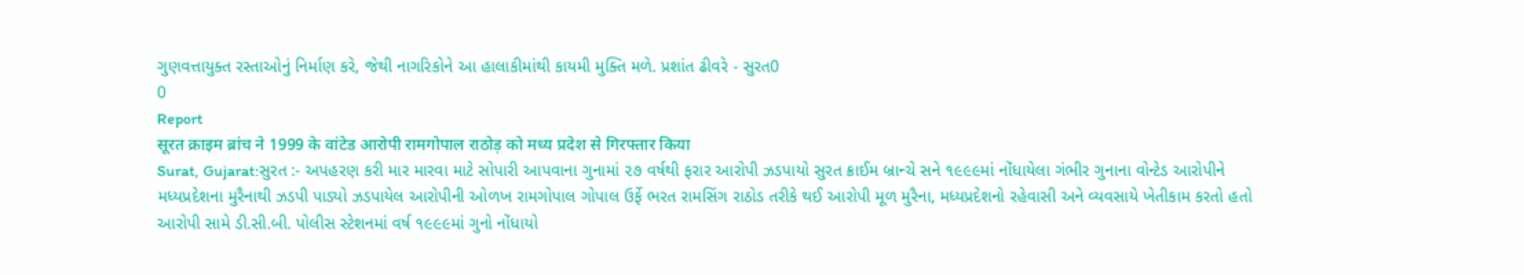ગુણવત્તાયુક્ત રસ્તાઓનું નિર્માણ કરે, જેથી નાગરિકોને આ હાલાકીમાંથી કાયમી મુક્તિ મળે. પ્રશાંત ઢીવરે - સુરત0
0
Report
सूरत क्राइम ब्रांच ने 1999 के वांटेड आरोपी रामगोपाल राठोड़ को मध्य प्रदेश से गिरफ्तार किया
Surat, Gujarat:સુરત :- અપહરણ કરી માર મારવા માટે સોપારી આપવાના ગુનામાં ૨૭ વર્ષથી ફરાર આરોપી ઝડપાયો સુરત ક્રાઈમ બ્રાન્ચે સને ૧૯૯૯માં નોંધાયેલા ગંભીર ગુનાના વોન્ટેડ આરોપીને મધ્યપ્રદેશના મુરૈનાથી ઝડપી પાડ્યો ઝડપાયેલ આરોપીની ઓળખ રામગોપાલ ગોપાલ ઉર્ફે ભરત રામસિંગ રાઠોડ તરીકે થઈ આરોપી મૂળ મુરૈના, મધ્યપ્રદેશનો રહેવાસી અને વ્યવસાયે ખેતીકામ કરતો હતો આરોપી સામે ડી.સી.બી. પોલીસ સ્ટેશનમાં વર્ષ ૧૯૯૯માં ગુનો નોંધાયો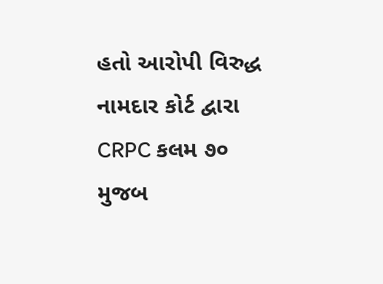હતો આરોપી વિરુદ્ધ નામદાર કોર્ટ દ્વારા CRPC કલમ ૭૦ મુજબ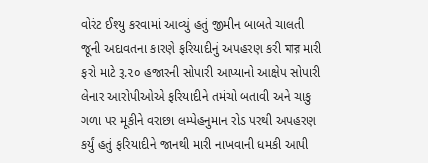વોરંટ ઈશ્યુ કરવામાં આવ્યું હતું જીમીન બાબતે ચાલતી જૂની અદાવતના કારણે ફરિયાદીનું અપહરણ કરી মার મારી ફરો માટે રૂ.૨૦ હજારની સોપારી આપ્યાનો આક્ષેપ સોપારી લેનાર આરોપીઓએ ફરિયાદીને તમંચો બતાવી અને ચાકુ ગળા પર મૂકીને વરાછા લમ્પેહનુમાન રોડ પરથી અપહરણ કર્યું હતું ફરિયાદીને જાનથી મારી નાખવાની ધમકી આપી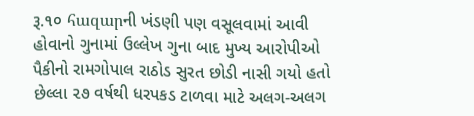રૂ.૧૦ հազարની ખંડણી પણ વસૂલવામાં આવી હોવાનો ગુનામાં ઉલ્લેખ ગુના બાદ મુખ્ય આરોપીઓ પૈકીનો રામગોપાલ રાઠોડ સુરત છોડી નાસી ગયો હતો છેલ્લા ૨૭ વર્ષથી ધરપકડ ટાળવા માટે અલગ-અલગ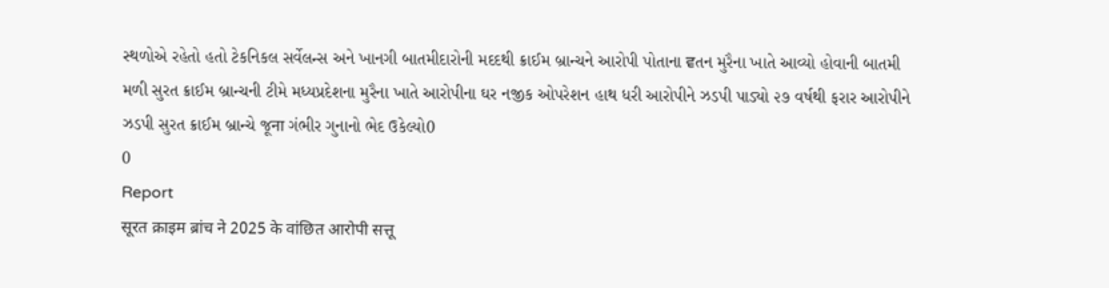સ્થળોએ રહેતો હતો ટેકનિકલ સર્વેલન્સ અને ખાનગી બાતમીદારોની મદદથી ક્રાઈમ બ્રાન્ચને આરોપી પોતાના ਵતન મુરૈના ખાતે આવ્યો હોવાની બાતમી મળી સુરત ક્રાઈમ બ્રાન્ચની ટીમે મધ્યપ્રદેશના મુરૈના ખાતે આરોપીના ઘર નજીક ઓપરેશન હાથ ધરી આરોપીને ઝડપી પાડ્યો ૨૭ વર્ષથી ફરાર આરોપીને ઝડપી સુરત ક્રાઈમ બ્રાન્ચે જૂना ગંભીર ગુનાનો ભેદ ઉકેલ્યો0
0
Report
सूरत क्राइम ब्रांच ने 2025 के वांछित आरोपी सत्तू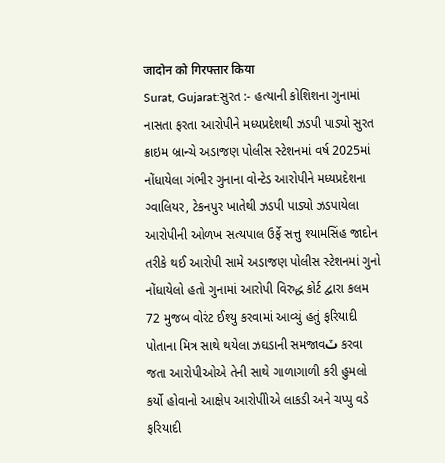जादोन को गिरफ्तार किया
Surat, Gujarat:સુરત :- હત્યાની કોશિશના ગુનામાં નાસતા ફરતા આરોપીને મધ્યપ્રદેશથી ઝડપી પાડ્યો સુરત ક્રાઇમ બ્રાન્ચે અડાજણ પોલીસ સ્ટેશનમાં વર્ષ 2025માં નોંધાયેલા ગંભીર ગુનાના વોન્ટેડ આરોપીને મધ્યપ્રદેશના ગ્વાલિયર, ટેકનપુર ખાતેથી ઝડપી પાડ્યો ઝડપાયેલા આરોપીની ઓળખ સત્યપાલ ઉર્ફે સત્તુ શ્યામસિંહ જાદોન તરીકે થઈ આરોપી સામે અડાજણ પોલીસ સ્ટેશનમાં ગુનો નોંધાયેલો હતો ગુનામાં આરોપી વિરુદ્ધ કોર્ટ દ્વારા કલમ 72 મુજબ વોરંટ ઈશ્યુ કરવામાં આવ્યું હતું ફરિયાદી પોતાના મિત્ર સાથે થયેલા ઝઘડાની સમજાવٽ કરવા જતા આરોપીઓએ તેની સાથે ગાળાગાળી કરી હુમલો કર્યો હોવાનો આક્ષેપ આરોપીોએ લાકડી અને ચપ્પુ વડે ફરિયાદી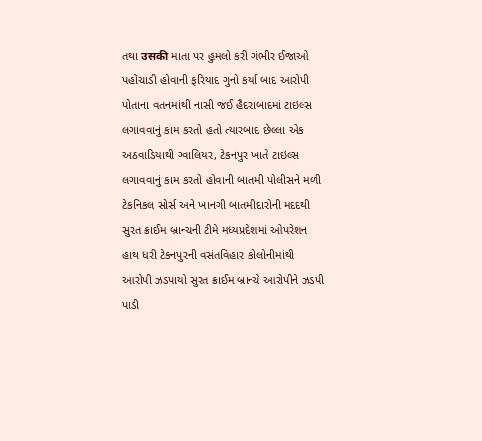તથા उसकी માતા પર હુમલો કરી ગંભીર ઈજાઓ પહોંચાડી હોવાની ફરિયાદ ગુનો કર્યા બાદ આરોપી પોતાના વતનમાંથી નાસી જઈ હૈદરાબાદમાં ટાઇલ્સ લગાવવાનું કામ કરતો હતો ત્યારબાદ છેલ્લા એક અઠવાડિયાથી ગ્વાલિયર, ટેકનપુર ખાતે ટાઇલ્સ લગાવવાનું કામ કરતો હોવાની બાતમી પોલીસને મળી ટેકનિકલ સોર્સ અને ખાનગી બાતમીદારોની મદદથી સુરત ક્રાઈમ બ્રાન્ચની ટીમે મધ્યપ્રદેશમાં ઓપરેશન હાથ ધરી ટેકનપુરની વસંતવિહાર કોલોનીમાંથી આરોપી ઝડપાયો સુરત ક્રાઈમ બ્રાન્ચે આરોપીને ઝડપી પાડી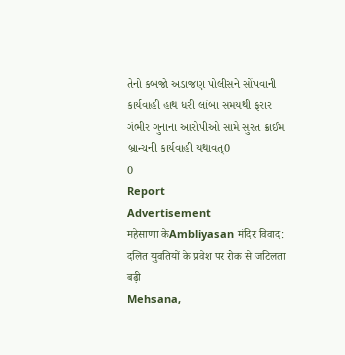તેનો કબજો અડાજણ પોલીસને સોંપવાની કાર્યવાહી હાથ ધરી લાંબા સમયથી ફરાર ગંભીર ગુનાના આરોપીઓ સામે સુરત ક્રાઈમ બ્રાન્ચની કાર્યવાહી યથાવત્0
0
Report
Advertisement
महेसाणा केAmbliyasan मंदिर विवाद: दलित युवतियों के प्रवेश पर रोक से जटिलता बढ़ी
Mehsana,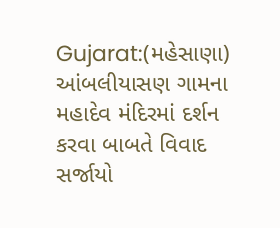Gujarat:(મહેસાણા) આંબલીયાસણ ગામના મહાદેવ મંદિરમાં દર્શન કરવા બાબતે વિવાદ સર્જાયો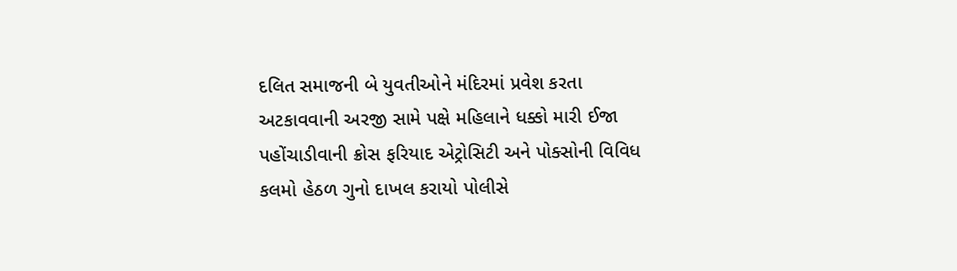દલિત સમાજની બે યુવતીઓને મંદિરમાં પ્રવેશ કરતા અટકાવવાની અરજી સામે પક્ષે મહિલાને ધક્કો મારી ઈજા પહોંચાડીવાની ક્રોસ ફરિયાદ એટ્રોસિટી અને પોક્સોની વિવિધ કલમો હેઠળ ગુનો દાખલ કરાયો પોલીસે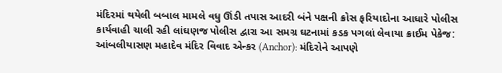મંદિરમાં થયેલી બબાલ મામલે વધુ ઊંડી તપાસ આદરી બંને પક્ષની ક્રોસ ફરિયાદોના આધારે પોલીસ કાર્યવાહી ચાલી રહી લાંઘણજ પોલીસ દ્વારા આ સમગ્ર ઘટનામાં કડક પગલાં લેવાયા ક્રાઈમ પેકેજ: આંબલીયાસણ મહાદેવ મંદિર વિવાદ એન્કર (Anchor): મંદિરોને આપણે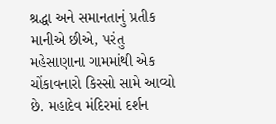શ્રદ્ધા અને સમાનતાનું પ્રતીક માનીએ છીએ, પરંતુ મહેસાણાના ગામમાંથી એક ચોંકાવનારો કિસ્સો સામે આવ્યો છે. મહાદેવ મંદિરમાં દર્શન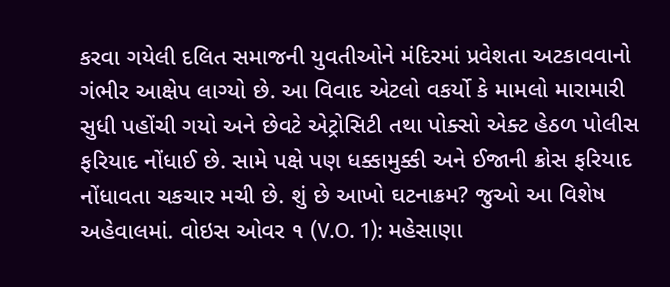કરવા ગયેલી દલિત સમાજની યુવતીઓને મંદિરમાં પ્રવેશતા અટકાવવાનો ગંભીર આક્ષેપ લાગ્યો છે. આ વિવાદ એટલો વકર્યો કે મામલો મારામારી સુધી પહોંચી ગયો અને છેવટે એટ્રોસિટી તથા પોક્સો એક્ટ હેઠળ પોલીસ ફરિયાદ નોંધાઈ છે. સામે પક્ષે પણ ધક્કામુક્કી અને ઈજાની ક્રોસ ફરિયાદ નોંધાવતા ચકચાર મચી છે. શું છે આખો ઘટનાક્રમ? જુઓ આ વિશેષ અહેવાલમાં. વોઇસ ઓવર ૧ (V.O. 1): મહેસાણા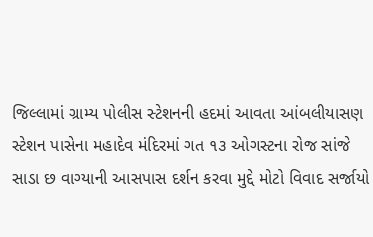જિલ્લામાં ગ્રામ્ય પોલીસ સ્ટેશનની હદમાં આવતા આંબલીયાસણ સ્ટેશન પાસેના મહાદેવ મંદિરમાં ગત ૧૩ ઓગસ્ટના રોજ સાંજે સાડા છ વાગ્યાની આસપાસ દર્શન કરવા મુદ્દે મોટો વિવાદ સર્જાયો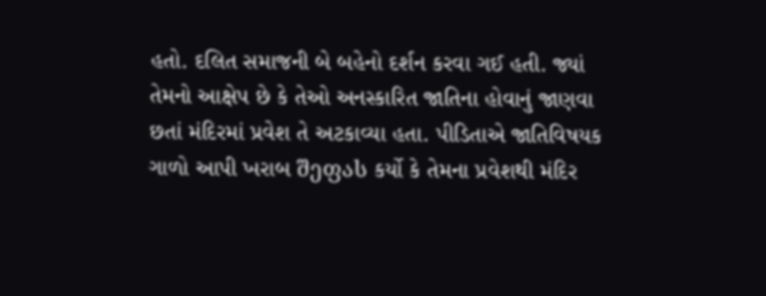હતો. દલિત સમાજની બે બહેનો દર્શન કરવા ગઈ હતી. જ્યાં તેમનો આક્ષેપ છે કે તેઓ અનસ્કારિત જાતિના હોવાનું જાણવા છતાં મંદિરમાં પ્રવેશ તે અટકાવ્યા હતા. પીડિતાએ જાતિવિષયક ગાળો આપી ખરાબ შეფას કર્યો કે તેમના પ્રવેશથી મંદિર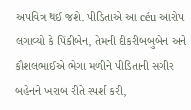અપવિત્ર થઈ જશે. પીડિતાએ આ céu આરોપ લગાવ્યો કે પિંકીબેન, તેમની દીકરીબબુબેન અને કૌશલભાઈએ ભેગા મળીને પીડિતાની સગીર બહેનને ખરાબ રીતે સ્પર્શ કરી,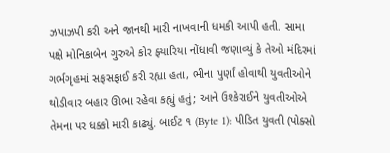ઝપાઝપી કરી અને જાનથી મારી નાખવાની ધમકી આપી હતી. સામા પક્ષે મોનિકાબેન ગુરુએ કોર ફ્યારિયા નોંધાવી જણાવ્યું કે તેઓ મંદિરમાં ગર્ભગૃહમાં સફસફાઈ કરી રહ્યા હતા, ભીના પુર્ણાં હોવાથી યુવતીઓને થોડીવાર બહાર ઊભા રહેવા કહ્યું હતું; આને ઉશ્કેરાઈને યુવતીઓએ તેમના પર ધક્કો મારી કાઢ્યું. બાઈટ ૧ (Byte 1): પીડિત યુવતી (પોક્સો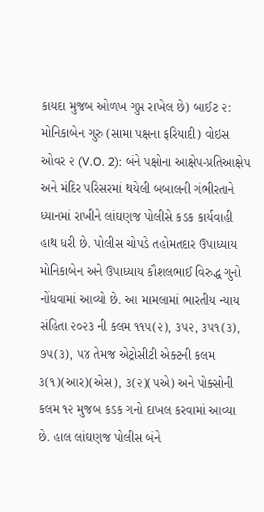કાયદા મુજબ ઓળખ ગુપ્ત રાખેલ છે) બાઈટ ૨: મોનિકાબેન ગુરુ (સામા પક્ષના ફરિયાદી) વોઇસ ઓવર ૨ (V.O. 2): બંને પક્ષોના આક્ષેપ-પ્રતિઆક્ષેપ અને મંદિર પરિસરમાં થયેલી બબાલની ગંભીરતાને ધ્યાનમાં રાખીને લાંઘણજ પોલીસે કડક કાર્યવાહી હાથ ધરી છે. પોલીસ ચોપડે તહોમતદાર ઉપાધ્યાય મોનિકાબેન અને ઉપાધ્યાય કૌશલભાઈ વિરુદ્ધ ગુનો નોંધવામાં આવ્યો છે. આ મામલામાં ભારતીય ન્યાય સંહિતા ૨૦૨૩ ની કલમ ૧૧૫(૨), ૩૫૨, ૩૫૧(૩), ૭૫(૩), ૫૪ તેમજ એટ્રોસીટી એક્ટની કલમ ૩(૧)(આર)(એસ), ૩(૨)(૫એ) અને પોક્સોની કલમ ૧૨ મુજબ કડક ગનો દાખલ કરવામાં આવ્યા છે. હાલ લાંઘણજ પોલીસ બંને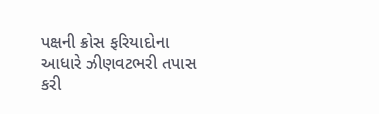પક્ષની ક્રોસ ફરિયાદોના આધારે ઝીણવટભરી તપાસ કરી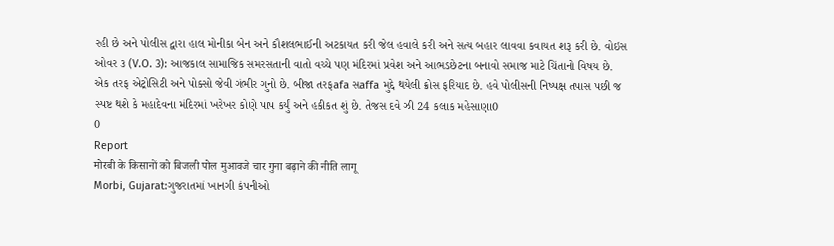રહી છે અને પોલીસ દ્વારા હાલ મોનીકા બેન અને કૌશલભાઈની અટકાયત કરી જેલ હવાલે કરી અને સત્ય બહાર લાવવા કવાયત શરૂ કરી છે. વોઇસ ઓવર ૩ (V.O. 3): આજકાલ સામાજિક સમરસતાની વાતો વચ્ચે પણ મંદિરમાં પ્રવેશ અને આભડછેટના બનાવો સમાજ માટે ચિંતાનો વિષય છે. એક તરફ એટ્રોસિટી અને પોક્સો જેવી ગંભીર ગુનો છે. બીજા તરફafa સaffa મુદ્દે થયેલી ક્રોસ ફરિયાદ છે. હવે પોલીસની નિષ્પક્ષ તપાસ પછી જ સ્પષ્ટ થશે કે મહાદેવના મંદિરમાં ખરેખર કોણે પાપ કર્યું અને હકીકત શું છે. તેજસ દવે ઝી 24 કલાક મહેસાણા0
0
Report
मोरबी के किसानों को बिजली पोल मुआवजे चार गुना बढ़ाने की नीति लागू
Morbi, Gujarat:ગુજરાતમાં ખાનગી કંપનીઓ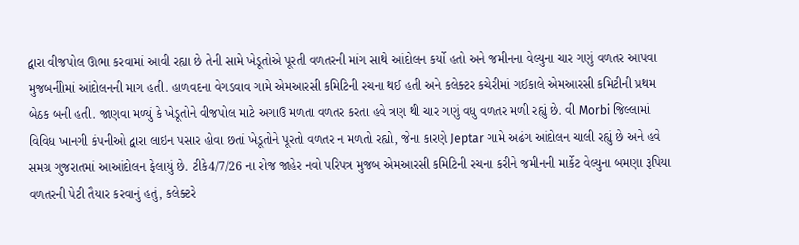દ્વારા વીજપોલ ઊભા કરવામાં આવી રહ્યા છે તેની સામે ખેડૂતોએ પૂરતી વળતરની માંગ સાથે આંદોલન કર્યો હતો અને જમીનના વેલ્યુના ચાર ગણું વળતર આપવા મુજબનીોમાં આંદોલનની માગ હતી. હાળવદના વેગડવાવ ગામે એમઆરસી કમિટિની રચના થઈ હતી અને કલેક્ટર કચેરીમાં ગઈકાલે એમઆરસી કમિટીની પ્રથમ બેઠક બની હતી. જાણવા મળ્યું કે ખેડૂતોને વીજપોલ માટે અગાઉ મળતા વળતર કરતા હવે ત્રણ થી ચાર ગણું વધુ વળતર મળી રહ્યું છે. વી Morbi જિલ્લામાં વિવિધ ખાનગી કંપનીઓ દ્વારા લાઇન પસાર હોવા છતાં ખેડૂતોને પૂરતો વળતર ન મળતો રહ્યો, જેના કારણે Jeptar ગામે અઢંગ આંદોલન ચાલી રહ્યું છે અને હવે સમગ્ર ગુજરાતમાં આઆંદોલન ફેલાયું છે. ટીકે4/7/26 ના રોજ જાહેર નવો પરિપત્ર મુજબ એમઆરસી કમિટિની રચના કરીને જમીનની માર્કેટ વેલ્યુના બમણા રૂપિયા વળતરની પેટી તૈયાર કરવાનું હતું, કલેક્ટરે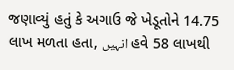જણાવ્યું હતું કે અગાઉ જે ખેડૂતોને 14.75 લાખ મળતા હતા, انہیں હવે 58 લાખથી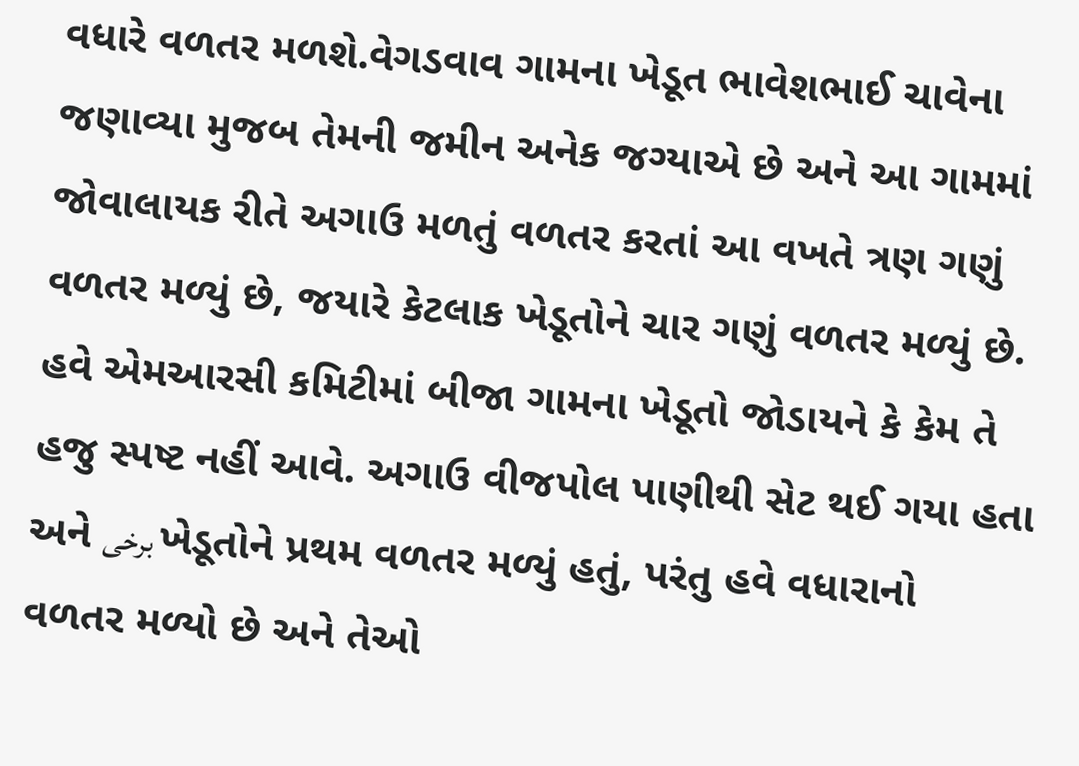વધારે વળતર મળશે.વેગડવાવ ગામના ખેડૂત ભાવેશભાઈ ચાવેના જણાવ્યા મુજબ તેમની જમીન અનેક જગ્યાએ છે અને આ ગામમાં જોવાલાયક રીતે અગાઉ મળતું વળતર કરતાં આ વખતે ત્રણ ગણું વળતર મળ્યું છે, જયારે કેટલાક ખેડૂતોને ચાર ગણું વળતર મળ્યું છે. હવે એમઆરસી કમિટીમાં બીજા ગામના ખેડૂતો જોડાયને કે કેમ તે હજુ સ્પષ્ટ નહીં આવે. અગાઉ વીજપોલ પાણીથી સેટ થઈ ગયા હતા અને برخی ખેડૂતોને પ્રથમ વળતર મળ્યું હતું, પરંતુ હવે વધારાનો વળતર મળ્યો છે અને તેઓ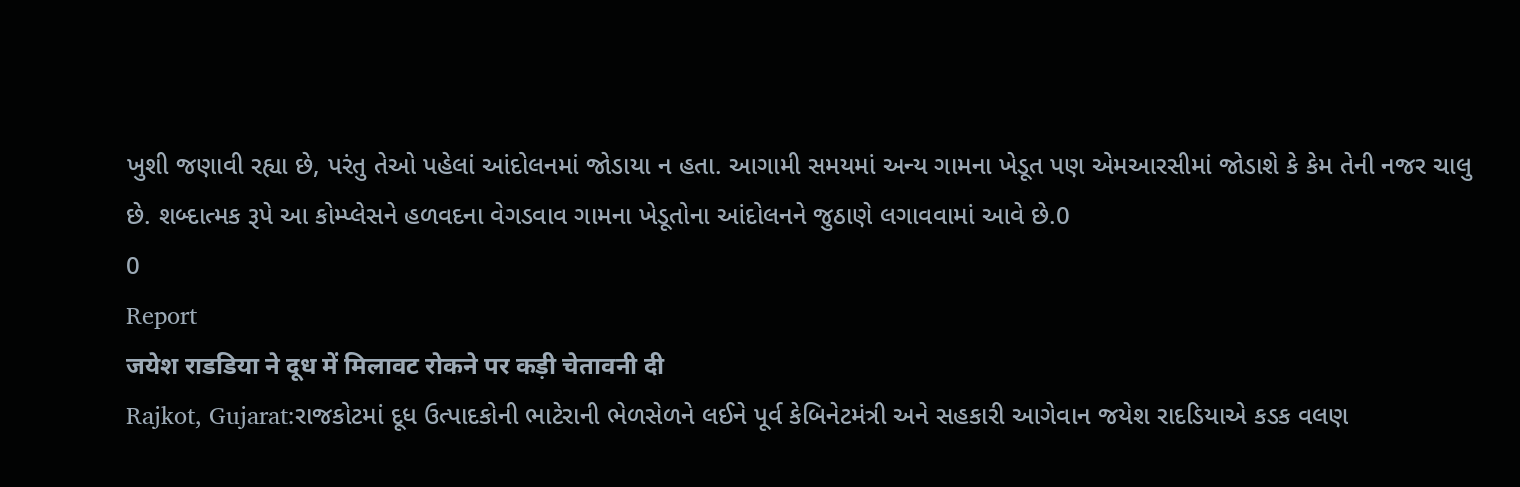ખુશી જણાવી રહ્યા છે, પરંતુ તેઓ પહેલાં આંદોલનમાં જોડાયા ન હતા. આગામી સમયમાં અન્ય ગામના ખેડૂત પણ એમઆરસીમાં જોડાશે કે કેમ તેની નજર ચાલુ છે. શબ્દાત્મક રૂપે આ કોમ્પ્લેસને હળવદના વેગડવાવ ગામના ખેડૂતોના આંદોલનને જુઠાણે લગાવવામાં આવે છે.0
0
Report
जयेश राडडिया ने दूध में मिलावट रोकने पर कड़ी चेतावनी दी
Rajkot, Gujarat:રાજકોટમાં દૂધ ઉત્પાદકોની ભાટેરાની ભેળસેળને લઈને પૂર્વ કેબિનેટમંત્રી અને સહકારી આગેવાન જયેશ રાદડિયાએ કડક વલણ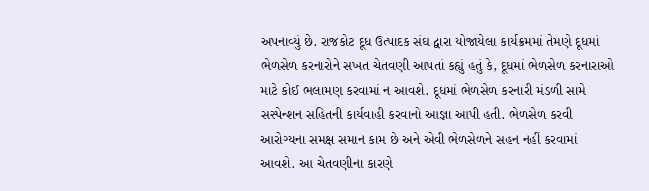અપનાવ્યું છે. રાજકોટ દૂધ ઉત્પાદક સંઘ દ્વારા યોજાયેલા કાર્યક્રમમાં તેમણે દૂધમાં ભેળસેળ કરનારોને સખત ચેતવણી આપતાં કહ્યું હતું કે, દૂધમાં ભેળસેળ કરનારાઓ માટે કોઈ ભલામણ કરવામાં ન આવશે. દૂધમાં ભેળસેળ કરનારી મંડળી સામે સસ્પેન્શન સહિતની કાર્યવાહી કરવાનો આજ્ઞા આપી હતી. ભેળસેળ કરવી આરોગ્યના સમક્ષ સમાન કામ છે અને એવી ભેળસેળને સહન નહીં કરવામાં આવશે. આ ચેતવણીના કારણે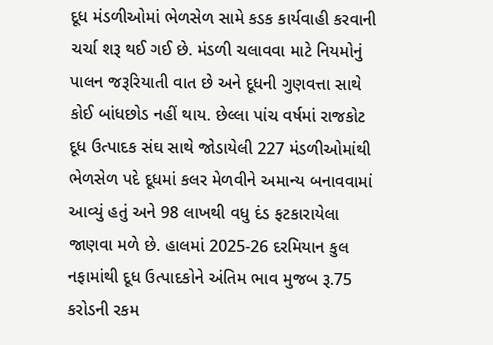દૂધ મંડળીઓમાં ભેળસેળ સામે કડક કાર્યવાહી કરવાની ચર્ચા શરૂ થઈ ગઈ છે. મંડળી ચલાવવા માટે નિયમોનું પાલન જરૂરિયાતી વાત છે અને દૂધની ગુણવત્તા સાથે કોઈ બાંધછોડ નહીં થાય. છેલ્લા પાંચ વર્ષમાં રાજકોટ દૂધ ઉત્પાદક સંઘ સાથે જોડાયેલી 227 મંડળીઓમાંથી ભેળસેળ પદે દૂધમાં કલર મેળવીને અમાન્ય બનાવવામાં આવ્યું હતું અને 98 લાખથી વધુ દંડ ફટકારાયેલા જાણવા મળે છે. હાલમાં 2025-26 દરમિયાન કુલ નફામાંથી દૂધ ઉત્પાદકોને અંતિમ ભાવ મુજબ રૂ.75 કરોડની રકમ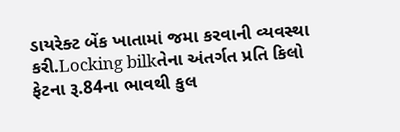ડાયરેક્ટ બેંક ખાતામાં જમા કરવાની વ્યવસ્થા કરી.Locking bilkતેના અંતર્ગત પ્રતિ કિલો ફેટના રૂ.84ના ભાવથી કુલ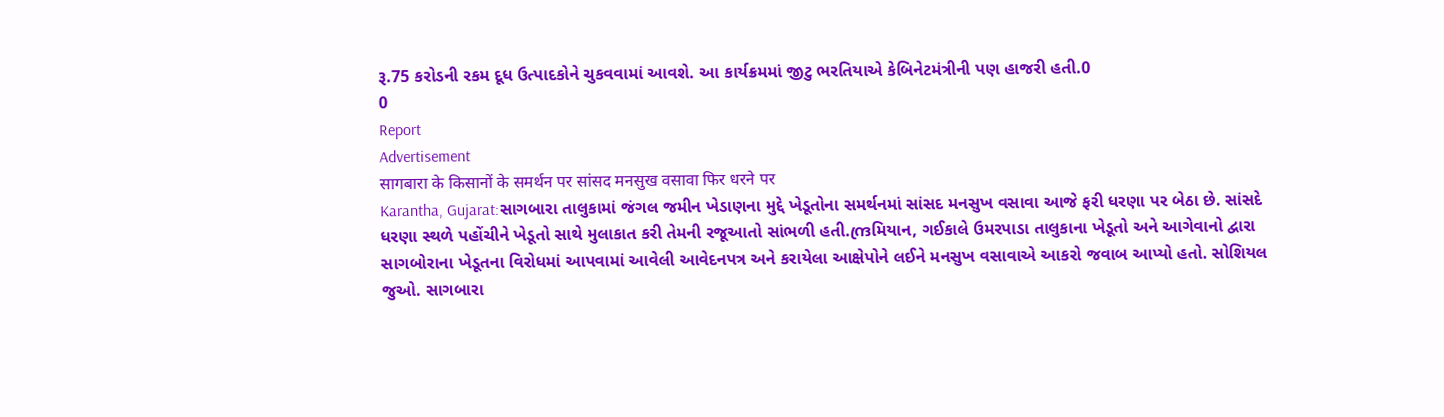રૂ.75 કરોડની રકમ દૂધ ઉત્પાદકોને ચુકવવામાં આવશે. આ કાર્યક્રમમાં જીટુ ભરતિયાએ કેબિનેટમંત્રીની પણ હાજરી હતી.0
0
Report
Advertisement
सागबारा के किसानों के समर्थन पर सांसद मनसुख वसावा फिर धरने पर
Karantha, Gujarat:સાગબારા તાલુકામાં જંગલ જમીન ખેડાણના મુદ્દે ખેડૂતોના સમર્થનમાં સાંસદ મનસુખ વસાવા આજે ફરી ધરણા પર બેઠા છે. સાંસદે ધરણા સ્થળે પહોંચીને ખેડૂતો સાથે મુલાકાત કરી તેમની રજૂઆતો સાંભળી હતી.ന്ദ്രમિયાન, ગઈકાલે ઉમરપાડા તાલુકાના ખેડૂતો અને આગેવાનો દ્વારા સાગબોરાના ખેડૂતના વિરોધમાં આપવામાં આવેલી આવેદનપત્ર અને કરાયેલા આક્ષેપોને લઈને મનસુખ વસાવાએ આકરો જવાબ આપ્યો હતો. સોશિયલ જુઓ. સાગબારા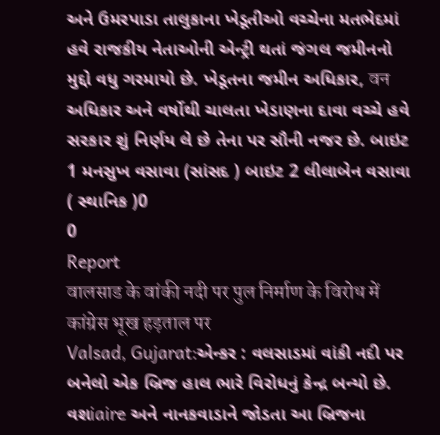અને ઉમરપાડા તાલુકાના ખેડૂતીઓ વચ્ચેના મતભેદમાં હવે રાજકીય નેતાઓની એન્ટ્રી થતાં જંગલ જમીનનો મુદ્દો વધુ ગરમાયો છે. ખેડૂતના જમીન અધિકાર, वन અધિકાર અને વર્ષોથી ચાલતા ખેડાણના દાવા વચ્ચે હવે સરકાર શું નિર્ણય લે છે તેના પર સૌની નજર છે. બાઇટ 1 મનસુખ વસાવા (સાંસદ ) બાઇટ 2 લીલાબેન વસાવા ( સ્થાનિક )0
0
Report
वालसाड के वांकी नदी पर पुल निर्माण के विरोध में कांग्रेस भूख हड़ताल पर
Valsad, Gujarat:એન્કર : વલસાડમાં વાંકી નદી પર બનેલો એક બ્રિજ હાલ ભારે વિરોધનું કેન્દ્ર બન્યો છે. વશiaire અને નાનકવાડાને જોડતા આ બ્રિજના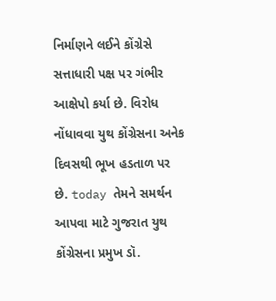નિર્માણને લઈને કોંગ્રેસે સત્તાધારી પક્ષ પર ગંભીર આક્ષેપો કર્યા છે. વિરોધ નોંધાવવા યુથ કોંગ્રેસના અનેક દિવસથી ભૂખ હડતાળ પર છે. today તેમને સમર્થન આપવા માટે ગુજરાત યુથ કોંગ્રેસના પ્રમુખ ડૉ.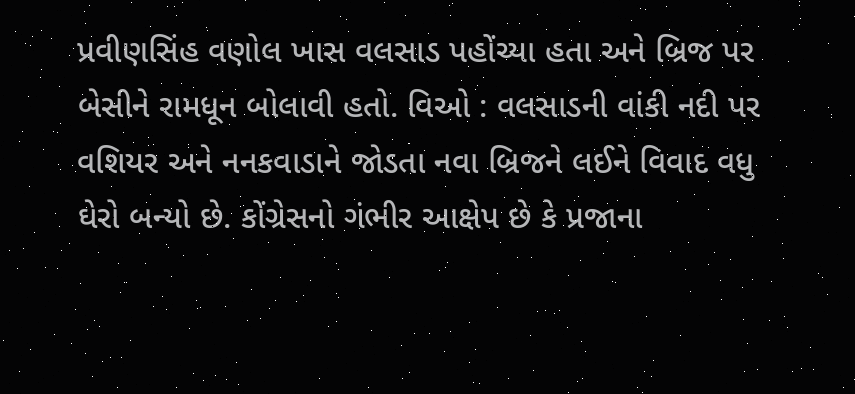પ્રવીણસિંહ વણોલ ખાસ વલસાડ પહોંચ્યા હતા અને બ્રિજ પર બેસીને રામધૂન બોલાવી હતો. વિઓ : વલસાડની વાંકી નદી પર વશિયર અને નનકવાડાને જોડતા નવા બ્રિજને લઈને વિવાદ વધુ ઘેરો બન્યો છે. કોંગ્રેસનો ગંભીર આક્ષેપ છે કે પ્રજાના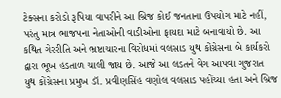ટેક્સના કરોડો રૂપિયા વાપરીને આ બ્રિજ કોઈ જનતાના ઉપયોગ માટે નહીં, પરંતુ માત્ર ભાજપના નેતાઓની વાડીઓના ફાયદા માટે બનાવાયો છે. આ કથિત ગેરરીતિ અને ભ્રષ્ટાચારના વિરોધમાં વલસાડ યુથ કોંગ્રેસના બે કાર્યકરો દ્વારા ભૂખ હડતાળ ચાલી જાય છે. આજે આ લડતને વેગ આપવા ગુજરાત યુથ કોંગ્રેસના પ્રમુખ ડૉ. પ્રવીણસિંહ વણોલ વલસાડ પહોંચ્યા હતા અને બ્રિજ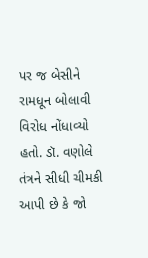પર જ બેસીને રામધૂન બોલાવી વિરોધ નોંધાવ્યો હતો. ડૉ. વણોલે તંત્રને સીધી ચીમકી આપી છે કે જો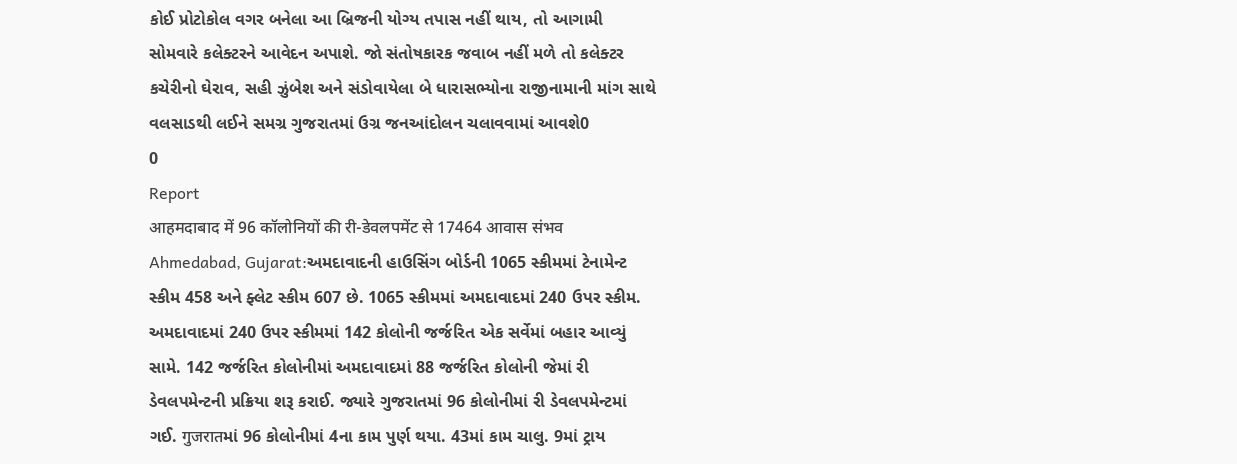કોઈ પ્રોટોકોલ વગર બનેલા આ બ્રિજની યોગ્ય તપાસ નહીં થાય, તો આગામી સોમવારે કલેક્ટરને આવેદન અપાશે. જો સંતોષકારક જવાબ નહીં મળે તો કલેક્ટર કચેરીનો ઘેરાવ, સહી ઝુંબેશ અને સંડોવાયેલા બે ધારાસભ્યોના રાજીનામાની માંગ સાથે વલસાડથી લઈને સમગ્ર ગુજરાતમાં ઉગ્ર જનઆંદોલન ચલાવવામાં આવશે0
0
Report
आहमदाबाद में 96 कॉलोनियों की री-डेवलपमेंट से 17464 आवास संभव
Ahmedabad, Gujarat:અમદાવાદની હાઉસિંગ બોર્ડની 1065 સ્કીમમાં ટેનામેન્ટ સ્કીમ 458 અને ફ્લેટ સ્કીમ 607 છે. 1065 સ્કીમમાં અમદાવાદમાં 240 ઉપર સ્કીમ. અમદાવાદમાં 240 ઉપર સ્કીમમાં 142 કોલોની જર્જરિત એક સર્વેમાં બહાર આવ્યું સામે. 142 જર્જરિત કોલોનીમાં અમદાવાદમાં 88 જર્જરિત કોલોની જેમાં રી ડેવલપમેન્ટની પ્રક્રિયા શરૂ કરાઈ. જ્યારે ગુજરાતમાં 96 કોલોનીમાં રી ડેવલપમેન્ટમાં ગઈ. गुजरातમાં 96 કોલોનીમાં 4ના કામ પુર્ણ થયા. 43માં કામ ચાલુ. 9માં ટ્રાય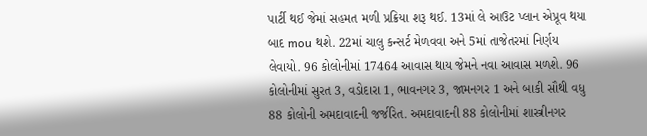પાર્ટી થઈ જેમાં સહમત મળી પ્રક્રિયા શરૂ થઈ. 13માં લે આઉટ પ્લાન એપ્રૂવ થયા બાદ mou થશે. 22માં ચાલુ કન્સર્ટ મેળવવા અને 5માં તાજેતરમાં નિર્ણય લેવાયો. 96 કોલોનીમાં 17464 આવાસ થાય જેમને નવા આવાસ મળશે. 96 કોલોનીમાં સુરત 3, વડોદારા 1, ભાવનગર 3, જામનગર 1 અને બાકી સૌથી વધુ 88 કોલોની અમદાવાદની જર્જરિત. અમદાવાદની 88 કોલોનીમાં શાસ્ત્રીનગર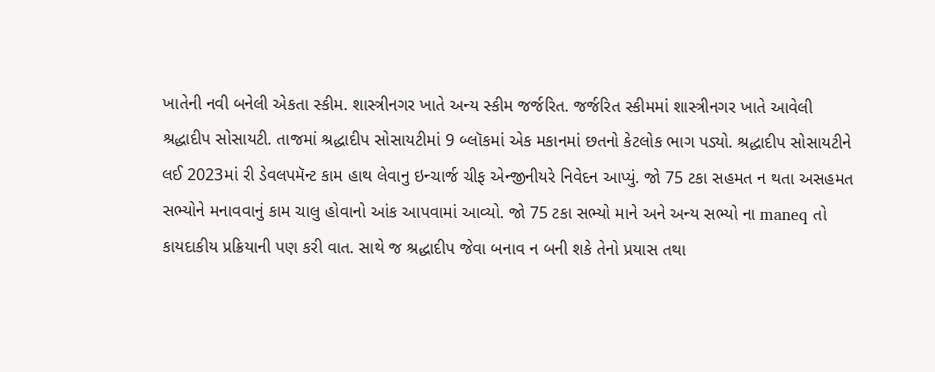ખાતેની નવી બનેલી એકતા સ્કીમ. શાસ્ત્રીનગર ખાતે અન્ય સ્કીમ જર્જરિત. જર્જરિત સ્કીમમાં શાસ્ત્રીનગર ખાતે આવેલી શ્રદ્ધાદીપ સોસાયટી. તાજમાં શ્રદ્ધાદીપ સોસાયટીમાં 9 બ્લૉકમાં એક મકાનમાં છતનો કેટલોક ભાગ પડ્યો. શ્રદ્ધાદીપ સોસાયટીને લઈ 2023માં રી ડેવલપમૅન્ટ કામ હાથ લેવાનુ ઇન્ચાર્જ ચીફ એન્જીનીયરે નિવેદન આપ્યું. જો 75 ટકા સહમત ન થતા અસહમત સભ્યોને મનાવવાનું કામ ચાલુ હોવાનો આંક આપવામાં આવ્યો. જો 75 ટકા સભ્યો માને અને અન્ય સભ્યો ના maneq તો કાયદાકીય પ્રક્રિયાની પણ કરી વાત. સાથે જ શ્રદ્ધાદીપ જેવા બનાવ ન બની શકે તેનો પ્રયાસ તથા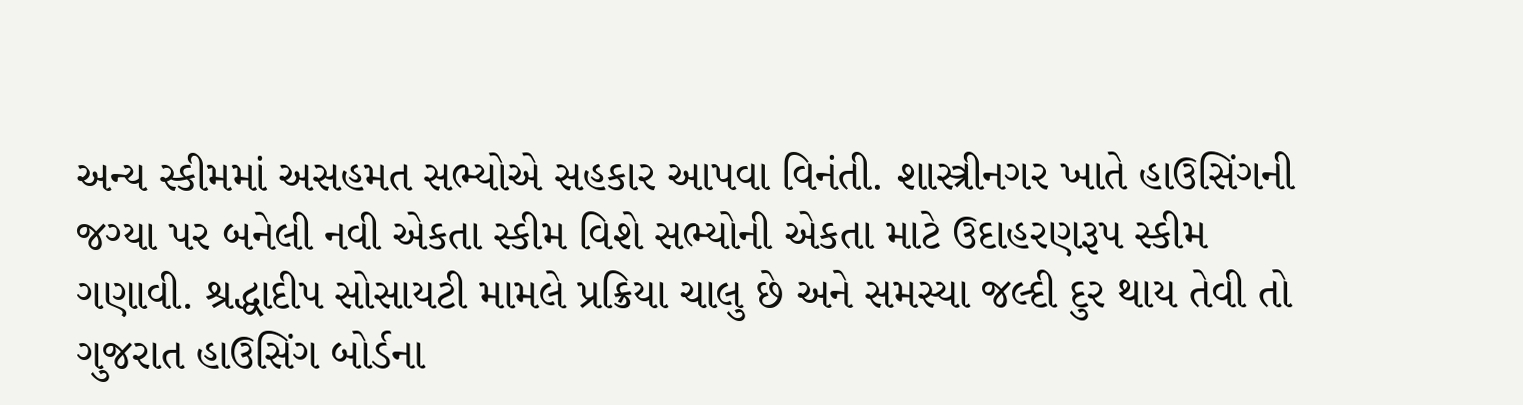અન્ય સ્કીમમાં અસહમત સભ્યોએ સહકાર આપવા વિનંતી. શાસ્ત્રીનગર ખાતે હાઉસિંગની જગ્યા પર બનેલી નવી એકતા સ્કીમ વિશે સભ્યોની એકતા માટે ઉદાહરણરૂપ સ્કીમ ગણાવી. શ્રદ્ધાદીપ સોસાયટી મામલે પ્રક્રિયા ચાલુ છે અને સમસ્યા જલ્દી દુર થાય તેવી તો ગુજરાત હાઉસિંગ બોર્ડના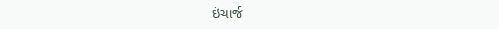ઇંચાર્જ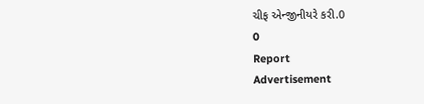ચીફ એન્જીનીયરે કરી.0
0
Report
Advertisement